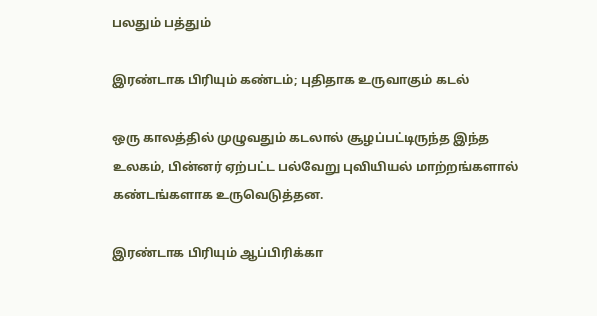பலதும் பத்தும்

இரண்டாக பிரியும் கண்டம்; புதிதாக உருவாகும் கடல்

ஒரு காலத்தில் முழுவதும் கடலால் சூழப்பட்டிருந்த இந்த உலகம், பின்னர் ஏற்பட்ட பல்வேறு புவியியல் மாற்றங்களால் கண்டங்களாக உருவெடுத்தன.

இரண்டாக பிரியும் ஆப்பிரிக்கா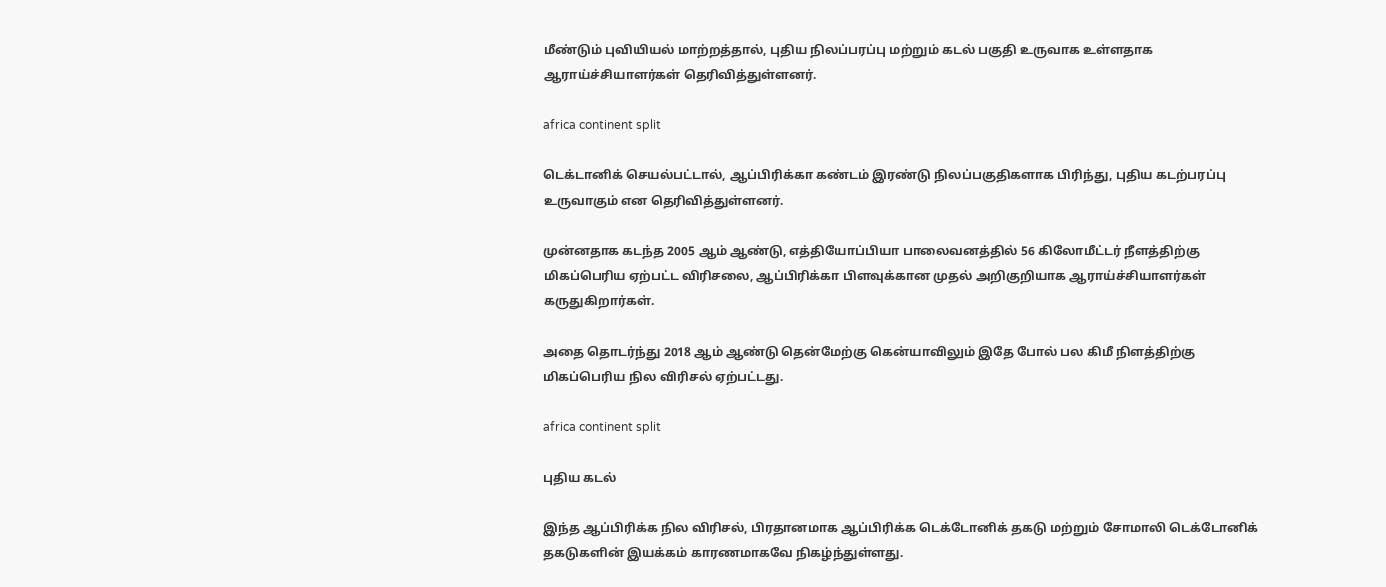மீண்டும் புவியியல் மாற்றத்தால், புதிய நிலப்பரப்பு மற்றும் கடல் பகுதி உருவாக உள்ளதாக ஆராய்ச்சியாளர்கள் தெரிவித்துள்ளனர்.

africa continent split

டெக்டானிக் செயல்பட்டால், ஆப்பிரிக்கா கண்டம் இரண்டு நிலப்பகுதிகளாக பிரிந்து, புதிய கடற்பரப்பு உருவாகும் என தெரிவித்துள்ளனர்.

முன்னதாக கடந்த 2005 ஆம் ஆண்டு, எத்தியோப்பியா பாலைவனத்தில் 56 கிலோமீட்டர் நீளத்திற்கு மிகப்பெரிய ஏற்பட்ட விரிசலை, ஆப்பிரிக்கா பிளவுக்கான முதல் அறிகுறியாக ஆராய்ச்சியாளர்கள் கருதுகிறார்கள்.

அதை தொடர்ந்து 2018 ஆம் ஆண்டு தென்மேற்கு கென்யாவிலும் இதே போல் பல கிமீ நிளத்திற்கு மிகப்பெரிய நில விரிசல் ஏற்பட்டது.

africa continent split

புதிய கடல்

இந்த ஆப்பிரிக்க நில விரிசல், பிரதானமாக ஆப்பிரிக்க டெக்டோனிக் தகடு மற்றும் சோமாலி டெக்டோனிக் தகடுகளின் இயக்கம் காரணமாகவே நிகழ்ந்துள்ளது.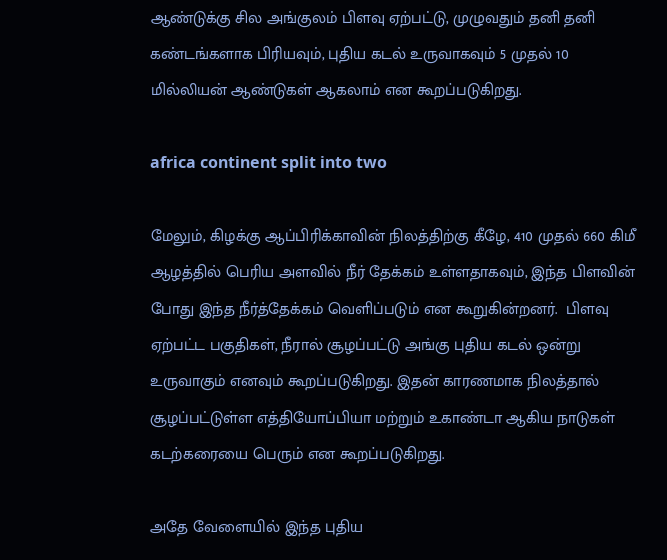ஆண்டுக்கு சில அங்குலம் பிளவு ஏற்பட்டு, முழுவதும் தனி தனி கண்டங்களாக பிரியவும், புதிய கடல் உருவாகவும் 5 முதல் 10 மில்லியன் ஆண்டுகள் ஆகலாம் என கூறப்படுகிறது.

africa continent split into two

மேலும், கிழக்கு ஆப்பிரிக்காவின் நிலத்திற்கு கீழே, 410 முதல் 660 கிமீ ஆழத்தில் பெரிய அளவில் நீர் தேக்கம் உள்ளதாகவும், இந்த பிளவின் போது இந்த நீர்த்தேக்கம் வெளிப்படும் என கூறுகின்றனர்.  பிளவு ஏற்பட்ட பகுதிகள், நீரால் சூழப்பட்டு அங்கு புதிய கடல் ஒன்று உருவாகும் எனவும் கூறப்படுகிறது. இதன் காரணமாக நிலத்தால் சூழப்பட்டுள்ள எத்தியோப்பியா மற்றும் உகாண்டா ஆகிய நாடுகள் கடற்கரையை பெரும் என கூறப்படுகிறது.

அதே வேளையில் இந்த புதிய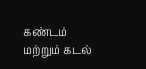கண்டம் மற்றும் கடல்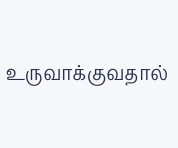உருவாக்குவதால்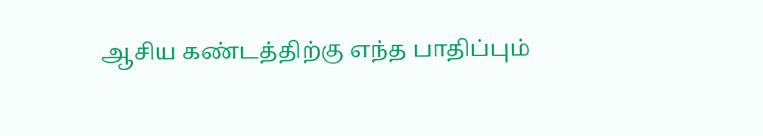ஆசிய கண்டத்திற்கு எந்த பாதிப்பும்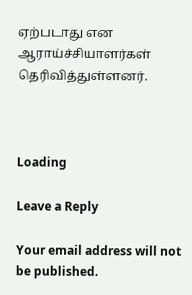ஏற்படாது என ஆராய்ச்சியாளர்கள் தெரிவித்துள்ளனர்.



Loading

Leave a Reply

Your email address will not be published.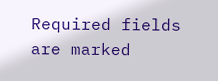Required fields are marked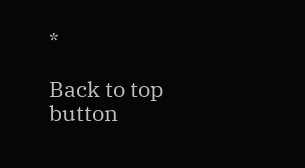*

Back to top button